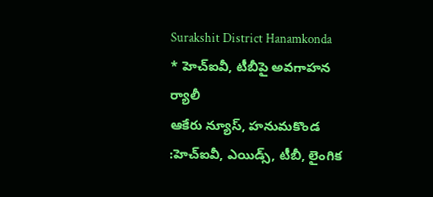Surakshit District Hanamkonda
* హెచ్ఐవీ, టీబీపై అవగాహన ర్యాలీ
ఆకేరు న్యూస్, హనుమకొండ :హెచ్ఐవీ, ఎయిడ్స్, టీబీ, లైంగిక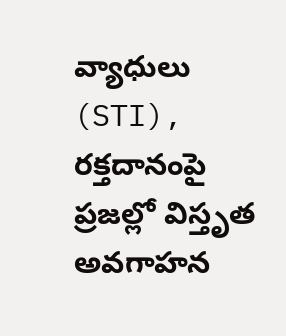వ్యాధులు (STI), రక్తదానంపై ప్రజల్లో విస్తృత అవగాహన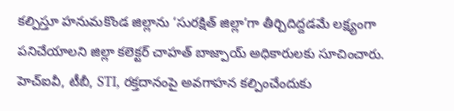కల్పిస్తూ హనుమకొండ జిల్లాను ‘సురక్షిత్ జిల్లా’గా తీర్చిదిద్దడమే లక్ష్యంగా పనిచేయాలని జిల్లా కలెక్టర్ చాహత్ బాజ్పాయ్ అధికారులకు సూచించారు.
హెచ్ఐవీ, టీబీ, STI, రక్తదానంపై అవగాహన కల్పించేందుకు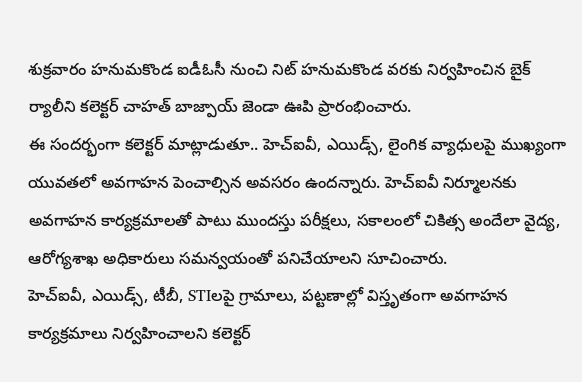శుక్రవారం హనుమకొండ ఐడీఓసీ నుంచి నిట్ హనుమకొండ వరకు నిర్వహించిన బైక్ ర్యాలీని కలెక్టర్ చాహత్ బాజ్పాయ్ జెండా ఊపి ప్రారంభించారు.
ఈ సందర్భంగా కలెక్టర్ మాట్లాడుతూ.. హెచ్ఐవీ, ఎయిడ్స్, లైంగిక వ్యాధులపై ముఖ్యంగా యువతలో అవగాహన పెంచాల్సిన అవసరం ఉందన్నారు. హెచ్ఐవీ నిర్మూలనకు అవగాహన కార్యక్రమాలతో పాటు ముందస్తు పరీక్షలు, సకాలంలో చికిత్స అందేలా వైద్య, ఆరోగ్యశాఖ అధికారులు సమన్వయంతో పనిచేయాలని సూచించారు.
హెచ్ఐవీ, ఎయిడ్స్, టీబీ, STIలపై గ్రామాలు, పట్టణాల్లో విస్తృతంగా అవగాహన కార్యక్రమాలు నిర్వహించాలని కలెక్టర్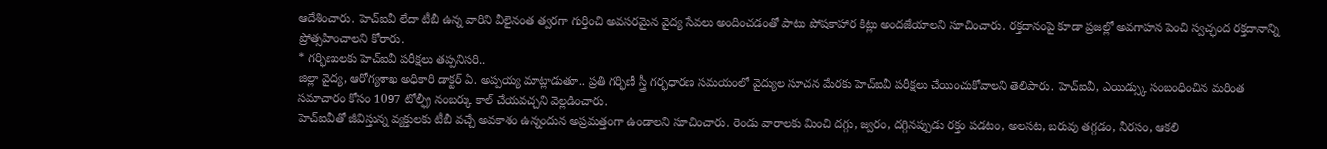ఆదేశించారు. హెచ్ఐవీ లేదా టీబీ ఉన్న వారిని వీలైనంత త్వరగా గుర్తించి అవసరమైన వైద్య సేవలు అందించడంతో పాటు పోషకాహార కిట్లు అందజేయాలని సూచించారు. రక్తదానంపై కూడా ప్రజల్లో అవగాహన పెంచి స్వచ్ఛంద రక్తదానాన్ని ప్రోత్సహించాలని కోరారు.
* గర్భిణులకు హెచ్ఐవీ పరీక్షలు తప్పనిసరి..
జిల్లా వైద్య, ఆరోగ్యశాఖ అధికారి డాక్టర్ ఏ. అప్పయ్య మాట్లాడుతూ.. ప్రతి గర్భిణీ స్త్రీ గర్భధారణ సమయంలో వైద్యుల సూచన మేరకు హెచ్ఐవీ పరీక్షలు చేయించుకోవాలని తెలిపారు. హెచ్ఐవీ, ఎయిడ్స్కు సంబంధించిన మరింత సమాచారం కోసం 1097 టోల్ఫ్రీ నంబర్కు కాల్ చేయవచ్చని వెల్లడించారు.
హెచ్ఐవీతో జీవిస్తున్న వ్యక్తులకు టీబీ వచ్చే అవకాశం ఉన్నందున అప్రమత్తంగా ఉండాలని సూచించారు. రెండు వారాలకు మించి దగ్గు, జ్వరం, దగ్గినప్పుడు రక్తం పడటం, అలసట, బరువు తగ్గడం, నీరసం, ఆకలి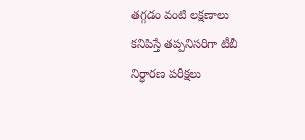తగ్గడం వంటి లక్షణాలు కనిపిస్తే తప్పనిసరిగా టీబీ నిర్ధారణ పరీక్షలు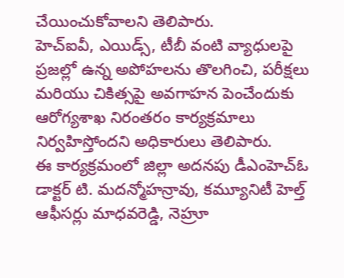చేయించుకోవాలని తెలిపారు.
హెచ్ఐవీ, ఎయిడ్స్, టీబీ వంటి వ్యాధులపై ప్రజల్లో ఉన్న అపోహలను తొలగించి, పరీక్షలు మరియు చికిత్సపై అవగాహన పెంచేందుకు ఆరోగ్యశాఖ నిరంతరం కార్యక్రమాలు నిర్వహిస్తోందని అధికారులు తెలిపారు.
ఈ కార్యక్రమంలో జిల్లా అదనపు డీఎంహెచ్ఓ డాక్టర్ టి. మదన్మోహన్రావు, కమ్యూనిటీ హెల్త్ ఆఫీసర్లు మాధవరెడ్డి, నెహ్రూ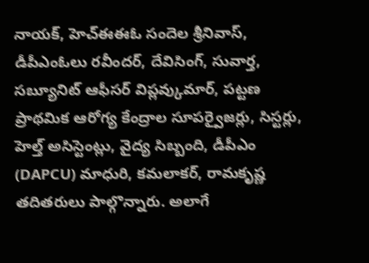నాయక్, హెచ్ఈఈఓ సందెల శ్రీనివాస్, డీపీఎంఓలు రవీందర్, దేవిసింగ్, సువార్త, సబ్యూనిట్ ఆఫీసర్ విప్లవ్కుమార్, పట్టణ ప్రాథమిక ఆరోగ్య కేంద్రాల సూపర్వైజర్లు, సిస్టర్లు, హెల్త్ అసిస్టెంట్లు, వైద్య సిబ్బంది, డీపీఎం (DAPCU) మాధురి, కమలాకర్, రామకృష్ణ తదితరులు పాల్గొన్నారు. అలాగే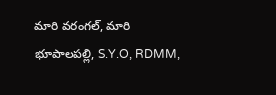మారి వరంగల్, మారి భూపాలపల్లి, S.Y.O, RDMM,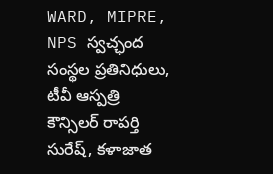WARD, MIPRE, NPS స్వచ్ఛంద సంస్థల ప్రతినిధులు, టీవీ ఆస్పత్రి కౌన్సిలర్ రాపర్తి సురేష్, కళాజాత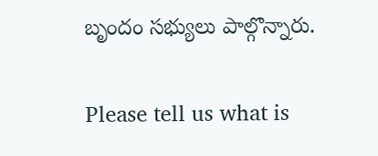బృందం సభ్యులు పాల్గొన్నారు.

Please tell us what is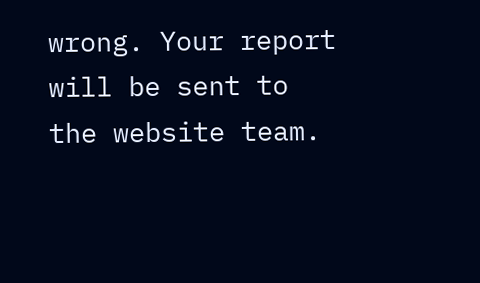wrong. Your report will be sent to the website team.